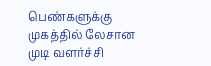பெண்களுக்கு முகத்தில் லேசான முடி வளர்ச்சி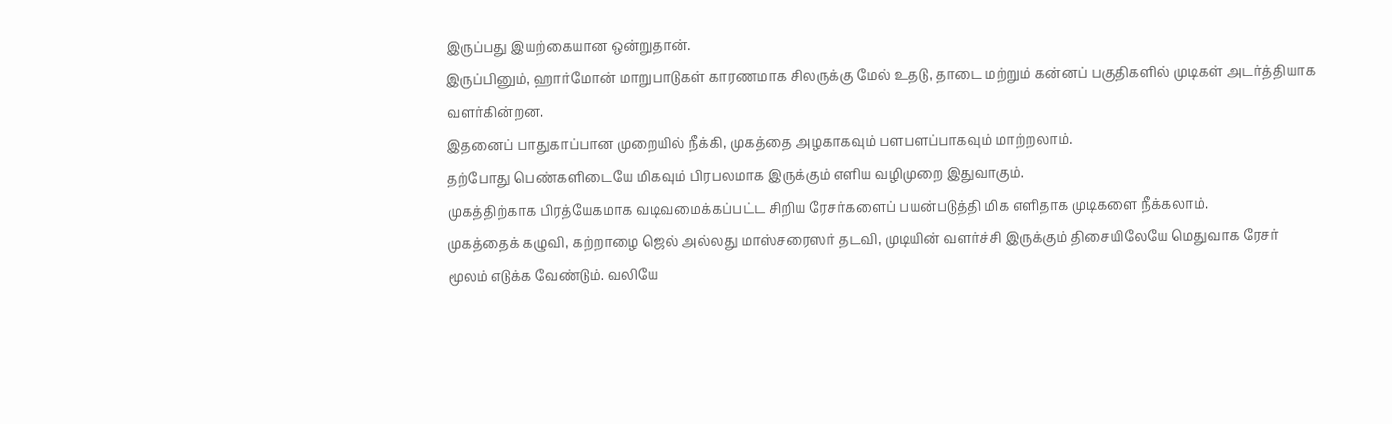இருப்பது இயற்கையான ஒன்றுதான்.
இருப்பினும், ஹார்மோன் மாறுபாடுகள் காரணமாக சிலருக்கு மேல் உதடு, தாடை மற்றும் கன்னப் பகுதிகளில் முடிகள் அடர்த்தியாக வளர்கின்றன.
இதனைப் பாதுகாப்பான முறையில் நீக்கி, முகத்தை அழகாகவும் பளபளப்பாகவும் மாற்றலாம்.
தற்போது பெண்களிடையே மிகவும் பிரபலமாக இருக்கும் எளிய வழிமுறை இதுவாகும்.
முகத்திற்காக பிரத்யேகமாக வடிவமைக்கப்பட்ட சிறிய ரேசர்களைப் பயன்படுத்தி மிக எளிதாக முடிகளை நீக்கலாம்.
முகத்தைக் கழுவி, கற்றாழை ஜெல் அல்லது மாஸ்சரைஸர் தடவி, முடியின் வளர்ச்சி இருக்கும் திசையிலேயே மெதுவாக ரேசர் மூலம் எடுக்க வேண்டும். வலியே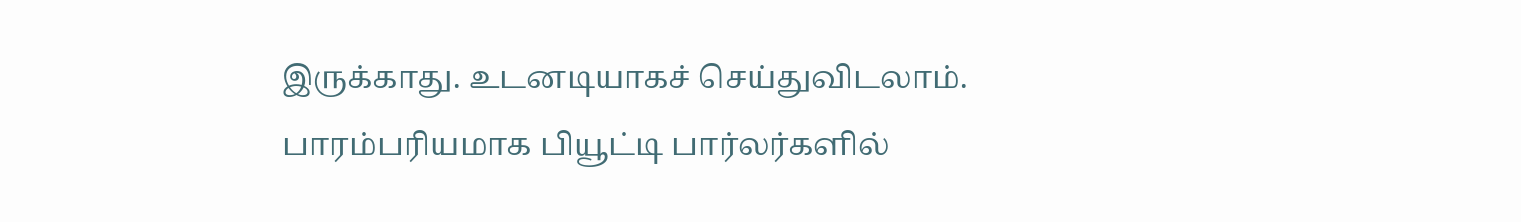இருக்காது. உடனடியாகச் செய்துவிடலாம்.
பாரம்பரியமாக பியூட்டி பார்லர்களில்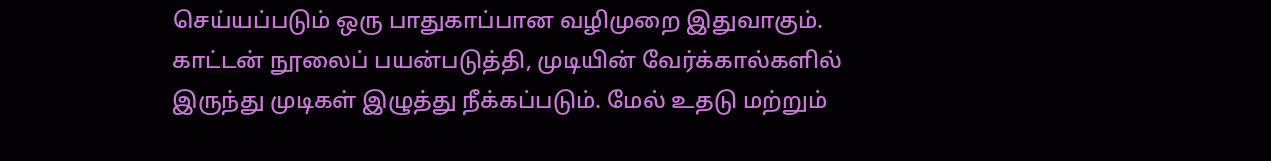செய்யப்படும் ஒரு பாதுகாப்பான வழிமுறை இதுவாகும். காட்டன் நூலைப் பயன்படுத்தி, முடியின் வேர்க்கால்களில் இருந்து முடிகள் இழுத்து நீக்கப்படும். மேல் உதடு மற்றும்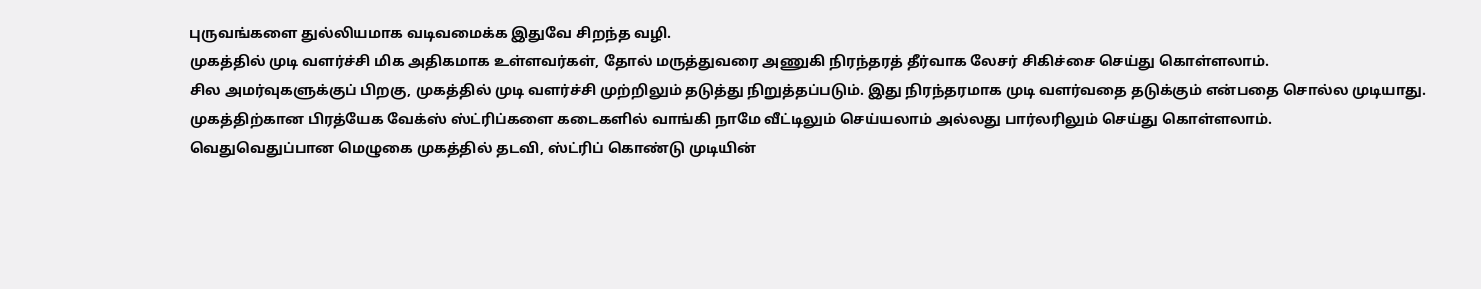புருவங்களை துல்லியமாக வடிவமைக்க இதுவே சிறந்த வழி.
முகத்தில் முடி வளர்ச்சி மிக அதிகமாக உள்ளவர்கள், தோல் மருத்துவரை அணுகி நிரந்தரத் தீர்வாக லேசர் சிகிச்சை செய்து கொள்ளலாம்.
சில அமர்வுகளுக்குப் பிறகு, முகத்தில் முடி வளர்ச்சி முற்றிலும் தடுத்து நிறுத்தப்படும். இது நிரந்தரமாக முடி வளர்வதை தடுக்கும் என்பதை சொல்ல முடியாது.
முகத்திற்கான பிரத்யேக வேக்ஸ் ஸ்ட்ரிப்களை கடைகளில் வாங்கி நாமே வீட்டிலும் செய்யலாம் அல்லது பார்லரிலும் செய்து கொள்ளலாம்.
வெதுவெதுப்பான மெழுகை முகத்தில் தடவி, ஸ்ட்ரிப் கொண்டு முடியின்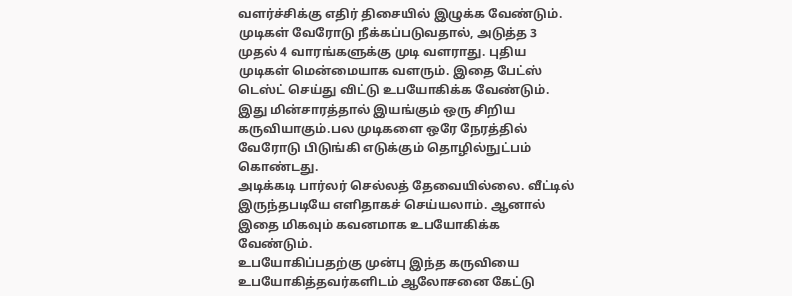வளர்ச்சிக்கு எதிர் திசையில் இழுக்க வேண்டும்.
முடிகள் வேரோடு நீக்கப்படுவதால், அடுத்த 3 முதல் 4 வாரங்களுக்கு முடி வளராது. புதிய முடிகள் மென்மையாக வளரும். இதை பேட்ஸ் டெஸ்ட் செய்து விட்டு உபயோகிக்க வேண்டும்.
இது மின்சாரத்தால் இயங்கும் ஒரு சிறிய கருவியாகும்.பல முடிகளை ஒரே நேரத்தில் வேரோடு பிடுங்கி எடுக்கும் தொழில்நுட்பம் கொண்டது.
அடிக்கடி பார்லர் செல்லத் தேவையில்லை. வீட்டில் இருந்தபடியே எளிதாகச் செய்யலாம். ஆனால் இதை மிகவும் கவனமாக உபயோகிக்க வேண்டும்.
உபயோகிப்பதற்கு முன்பு இந்த கருவியை உபயோகித்தவர்களிடம் ஆலோசனை கேட்டு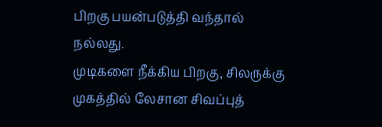பிறகு பயன்படுத்தி வந்தால் நல்லது.
முடிகளை நீக்கிய பிறகு, சிலருக்கு முகத்தில் லேசான சிவப்புத்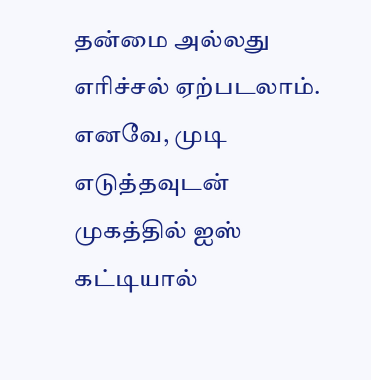தன்மை அல்லது எரிச்சல் ஏற்படலாம்.
எனவே, முடி எடுத்தவுடன் முகத்தில் ஐஸ் கட்டியால்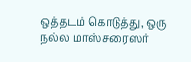ஒத்தடம் கொடுத்து, ஒரு நல்ல மாஸ்சரைஸர்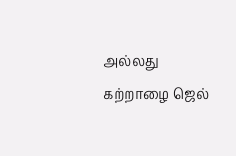அல்லது கற்றாழை ஜெல்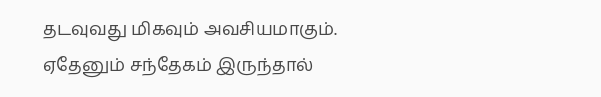தடவுவது மிகவும் அவசியமாகும்.
ஏதேனும் சந்தேகம் இருந்தால்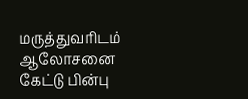மருத்துவரிடம் ஆலோசனை கேட்டு பின்பு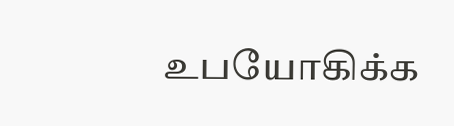உபயோகிக்க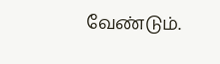வேண்டும்.